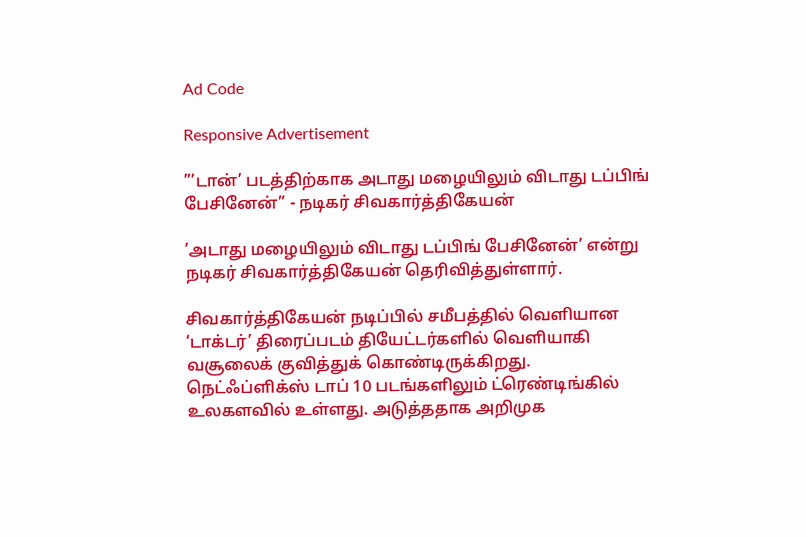Ad Code

Responsive Advertisement

”’டான்’ படத்திற்காக அடாது மழையிலும் விடாது டப்பிங் பேசினேன்” - நடிகர் சிவகார்த்திகேயன்

’அடாது மழையிலும் விடாது டப்பிங் பேசினேன்’ என்று நடிகர் சிவகார்த்திகேயன் தெரிவித்துள்ளார்.

சிவகார்த்திகேயன் நடிப்பில் சமீபத்தில் வெளியான ‘டாக்டர்’ திரைப்படம் தியேட்டர்களில் வெளியாகி வசூலைக் குவித்துக் கொண்டிருக்கிறது. நெட்ஃப்ளிக்ஸ் டாப் 10 படங்களிலும் ட்ரெண்டிங்கில் உலகளவில் உள்ளது. அடுத்ததாக அறிமுக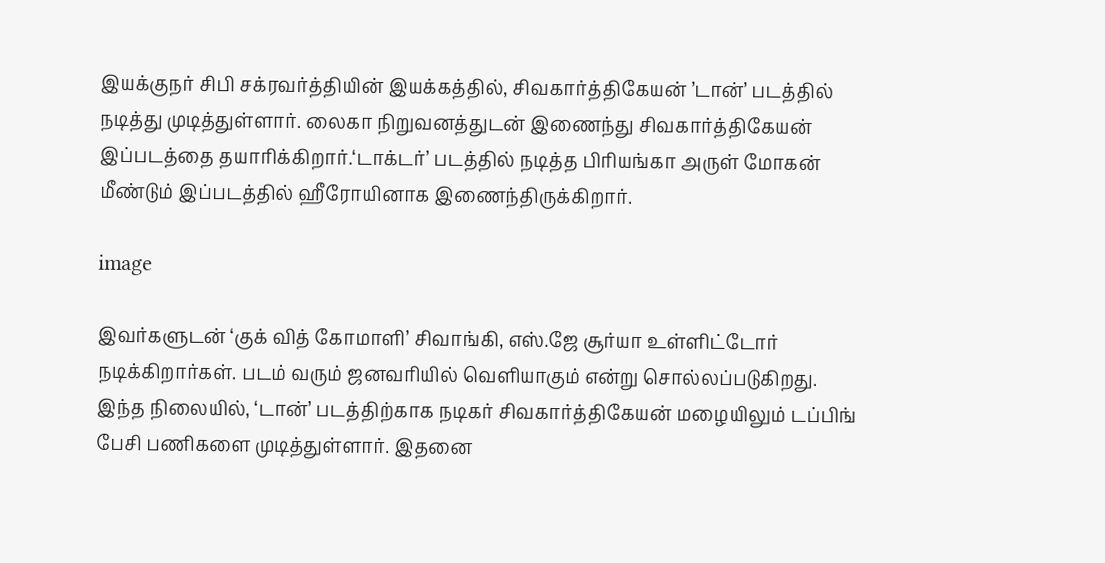இயக்குநர் சிபி சக்ரவர்த்தியின் இயக்கத்தில், சிவகார்த்திகேயன் ’டான்’ படத்தில் நடித்து முடித்துள்ளார். லைகா நிறுவனத்துடன் இணைந்து சிவகார்த்திகேயன் இப்படத்தை தயாரிக்கிறார்.‘டாக்டர்’ படத்தில் நடித்த பிரியங்கா அருள் மோகன் மீண்டும் இப்படத்தில் ஹீரோயினாக இணைந்திருக்கிறார்.

image

இவர்களுடன் ‘குக் வித் கோமாளி’ சிவாங்கி, எஸ்.ஜே சூர்யா உள்ளிட்டோர் நடிக்கிறார்கள். படம் வரும் ஜனவரியில் வெளியாகும் என்று சொல்லப்படுகிறது. இந்த நிலையில், ‘டான்’ படத்திற்காக நடிகர் சிவகார்த்திகேயன் மழையிலும் டப்பிங் பேசி பணிகளை முடித்துள்ளார். இதனை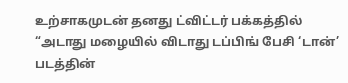உற்சாகமுடன் தனது ட்விட்டர் பக்கத்தில் “அடாது மழையில் விடாது டப்பிங் பேசி ‘டான்’ படத்தின்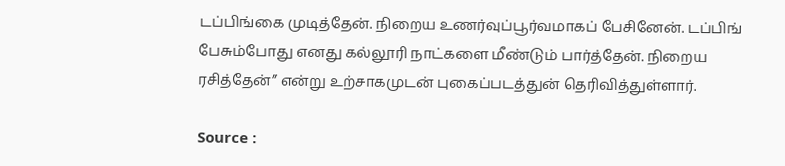டப்பிங்கை முடித்தேன். நிறைய உணர்வுப்பூர்வமாகப் பேசினேன். டப்பிங் பேசும்போது எனது கல்லூரி நாட்களை மீண்டும் பார்த்தேன். நிறைய ரசித்தேன்” என்று உற்சாகமுடன் புகைப்படத்துன் தெரிவித்துள்ளார்.

Source :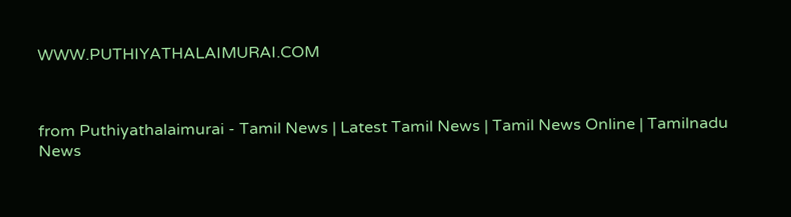WWW.PUTHIYATHALAIMURAI.COM



from Puthiyathalaimurai - Tamil News | Latest Tamil News | Tamil News Online | Tamilnadu News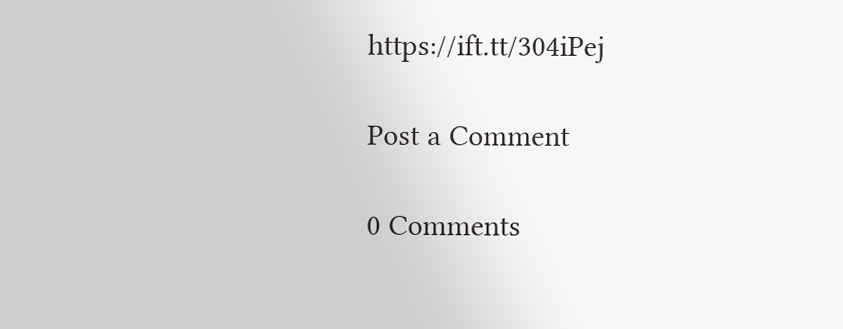https://ift.tt/304iPej

Post a Comment

0 Comments